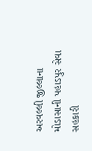અરવલ્લી જીલ્લાના મોડાસાની પહાડપુર સેવા સહકારી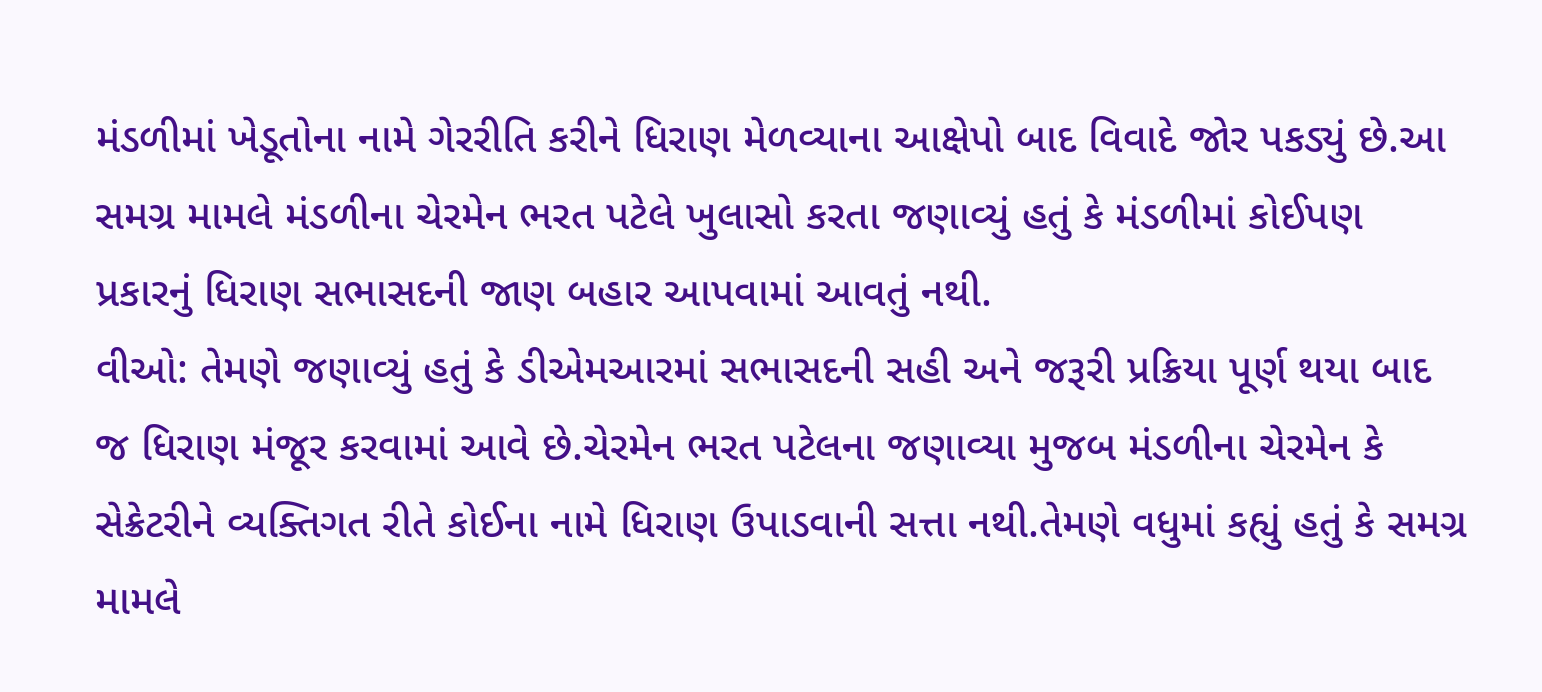મંડળીમાં ખેડૂતોના નામે ગેરરીતિ કરીને ધિરાણ મેળવ્યાના આક્ષેપો બાદ વિવાદે જોર પકડ્યું છે.આ સમગ્ર મામલે મંડળીના ચેરમેન ભરત પટેલે ખુલાસો કરતા જણાવ્યું હતું કે મંડળીમાં કોઈપણ પ્રકારનું ધિરાણ સભાસદની જાણ બહાર આપવામાં આવતું નથી.
વીઓ: તેમણે જણાવ્યું હતું કે ડીએમઆરમાં સભાસદની સહી અને જરૂરી પ્રક્રિયા પૂર્ણ થયા બાદ જ ધિરાણ મંજૂર કરવામાં આવે છે.ચેરમેન ભરત પટેલના જણાવ્યા મુજબ મંડળીના ચેરમેન કે સેક્રેટરીને વ્યક્તિગત રીતે કોઈના નામે ધિરાણ ઉપાડવાની સત્તા નથી.તેમણે વધુમાં કહ્યું હતું કે સમગ્ર મામલે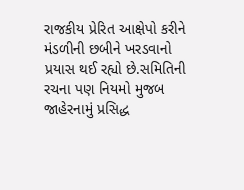રાજકીય પ્રેરિત આક્ષેપો કરીને મંડળીની છબીને ખરડવાનો પ્રયાસ થઈ રહ્યો છે.સમિતિની રચના પણ નિયમો મુજબ જાહેરનામું પ્રસિદ્ધ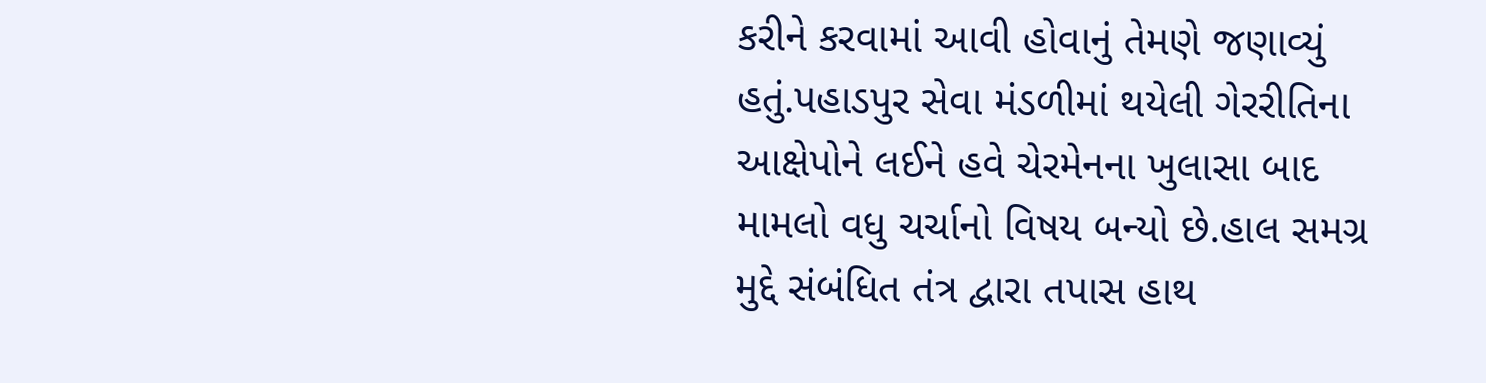કરીને કરવામાં આવી હોવાનું તેમણે જણાવ્યું હતું.પહાડપુર સેવા મંડળીમાં થયેલી ગેરરીતિના આક્ષેપોને લઈને હવે ચેરમેનના ખુલાસા બાદ મામલો વધુ ચર્ચાનો વિષય બન્યો છે.હાલ સમગ્ર મુદ્દે સંબંધિત તંત્ર દ્વારા તપાસ હાથ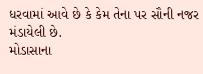ધરવામાં આવે છે કે કેમ તેના પર સૌની નજર મંડાયેલી છે.
મોડાસાના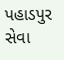પહાડપુર સેવા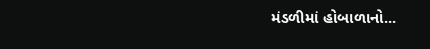મંડળીમાં હોબાળાનો...